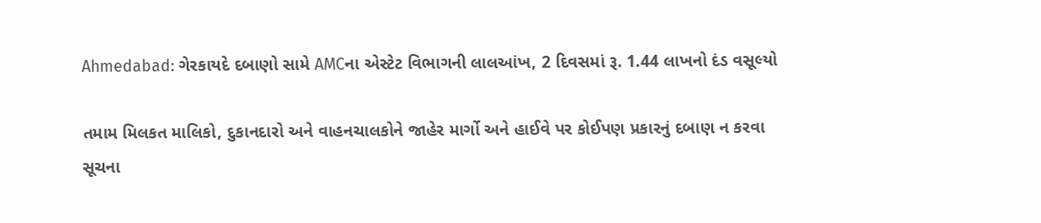Ahmedabad: ગેરકાયદે દબાણો સામે AMCના એસ્ટેટ વિભાગની લાલઆંખ, 2 દિવસમાં રૂ. 1.44 લાખનો દંડ વસૂલ્યો

તમામ મિલકત માલિકો, દુકાનદારો અને વાહનચાલકોને જાહેર માર્ગો અને હાઈવે પર કોઈપણ પ્રકારનું દબાણ ન કરવા સૂચના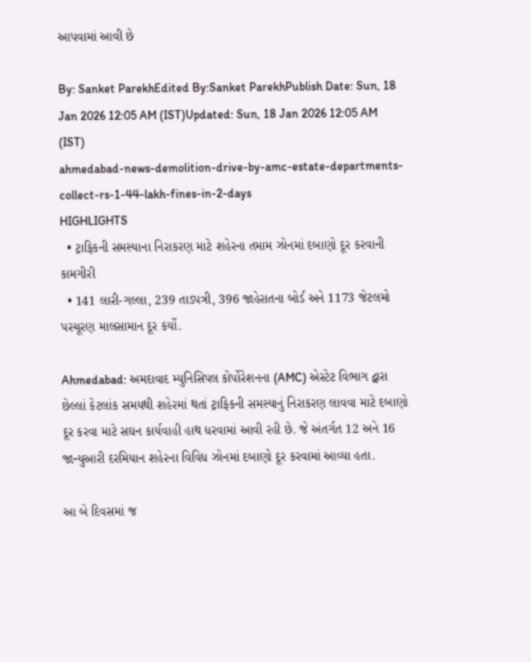આપવામાં આવી છે

By: Sanket ParekhEdited By:Sanket ParekhPublish Date: Sun, 18 Jan 2026 12:05 AM (IST)Updated: Sun, 18 Jan 2026 12:05 AM (IST)
ahmedabad-news-demolition-drive-by-amc-estate-departments-collect-rs-1-44-lakh-fines-in-2-days
HIGHLIGHTS
  • ટ્રાફિકની સમસ્યાના નિરાકરણ માટે શહેરના તમામ ઝોનમાં દબાણો દૂર કરવાની કામગીરી
  • 141 લારી-ગલ્લા, 239 તાડપત્રી, 396 જાહેરાતના બોર્ડ અને 1173 જેટલમો પરચૂરણ માલસામાન દૂર કર્યો.

Ahmedabad: અમદાવાદ મ્યુનિસિપલ કોર્પોરેશનના (AMC) એસ્ટેટ વિભાગ દ્વારા છેલ્લાં કેટલાંક સમયથી શહેરમાં થતાં ટ્રાફિકની સમસ્યાનું નિરાકરણ લાવવા માટે દબાણો દૂર કરવા માટે સઘન કાર્યવાહી હાથ ધરવામાં આવી રહી છે. જે અંતર્ગત 12 અને 16 જાન્યુઆરી દરમિયાન શહેરના વિવિધ ઝોનમાં દબાણો દૂર કરવામાં આવ્યા હતા.

આ બે દિવસમાં જ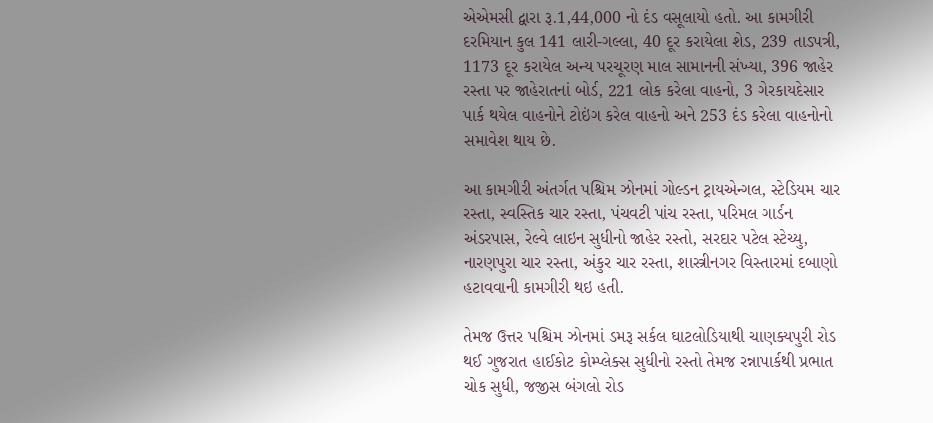એએમસી દ્વારા રૂ.1,44,000 નો દંડ વસૂલાયો હતો. આ કામગીરી દરમિયાન કુલ 141 લારી-ગલ્લા, 40 દૂર કરાયેલા શેડ, 239 તાડપત્રી, 1173 દૂર કરાયેલ અન્ય પરચૂરણ માલ સામાનની સંખ્યા, 396 જાહેર રસ્તા પર જાહેરાતનાં બોર્ડ, 221 લોક કરેલા વાહનો, 3 ગેરકાયદેસાર પાર્ક થયેલ વાહનોને ટોઇંગ કરેલ વાહનો અને 253 દંડ કરેલા વાહનોનો સમાવેશ થાય છે.

આ કામગીરી અંતર્ગત પશ્ચિમ ઝોનમાં ગોલ્ડન ટ્રાયએન્ગલ, સ્ટેડિયમ ચાર રસ્તા, સ્વસ્તિક ચાર રસ્તા, પંચવટી પાંચ રસ્તા, પરિમલ ગાર્ડન અંડરપાસ, રેલ્વે લાઇન સુધીનો જાહેર રસ્તો, સરદાર પટેલ સ્ટેચ્યુ, નારણપુરા ચાર રસ્તા, અંકુર ચાર રસ્તા, શાસ્ત્રીનગર વિસ્તારમાં દબાણો હટાવવાની કામગીરી થઇ હતી.

તેમજ ઉત્તર પશ્ચિમ ઝોનમાં ડમરૂ સર્કલ ઘાટલોડિયાથી ચાણક્યપુરી રોડ થઈ ગુજરાત હાઈકોટ કોમ્પ્લેક્સ સુધીનો રસ્તો તેમજ રન્નાપાર્કથી પ્રભાત ચોક સુધી, જજીસ બંગલો રોડ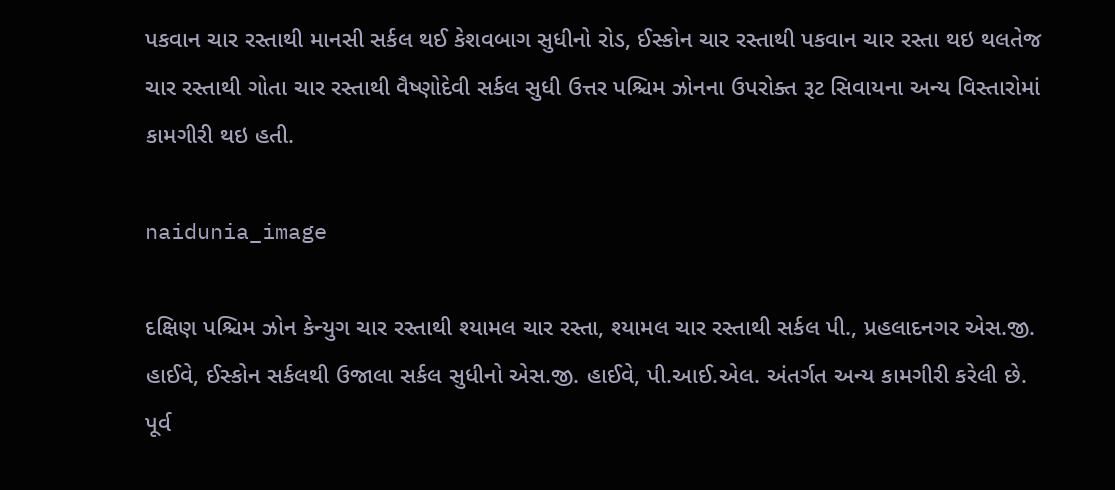પકવાન ચાર રસ્તાથી માનસી સર્કલ થઈ કેશવબાગ સુધીનો રોડ, ઈસ્કોન ચાર રસ્તાથી પકવાન ચાર રસ્તા થઇ થલતેજ ચાર રસ્તાથી ગોતા ચાર રસ્તાથી વૈષ્ણોદેવી સર્કલ સુધી ઉત્તર પશ્ચિમ ઝોનના ઉપરોક્ત રૂટ સિવાયના અન્ય વિસ્તારોમાં કામગીરી થઇ હતી.

naidunia_image

દક્ષિણ પશ્ચિમ ઝોન કેન્યુગ ચાર રસ્તાથી શ્યામલ ચાર રસ્તા, શ્યામલ ચાર રસ્તાથી સર્કલ પી., પ્રહલાદનગર એસ.જી. હાઈવે, ઈસ્કોન સર્કલથી ઉજાલા સર્કલ સુધીનો એસ.જી. હાઈવે, પી.આઈ.એલ. અંતર્ગત અન્ય કામગીરી કરેલી છે. પૂર્વ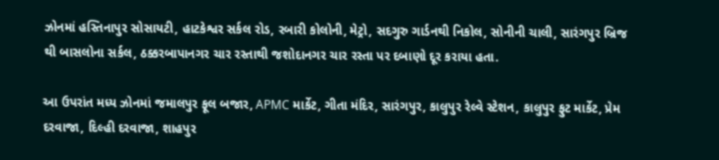ઝોનમાં હસ્તિનાપુર સોસાયટી, હાટકેશ્વર સર્કલ રોડ, રબારી કોલોની, મેટ્રો, સદગુરુ ગાર્ડનથી નિકોલ, સોનીની ચાલી, સારંગપુર બ્રિજ થી બાસલોના સર્કલ, ઠક્કરબાપાનગર ચાર રસ્તાથી જશોદાનગર ચાર રસ્તા પર દબાણો દૂર કરાયા હતા.

આ ઉપરાંત મધ્ય ઝોનમાં જમાલપુર ફૂલ બજાર, APMC માર્કેટ, ગીતા મંદિર, સારંગપુર, કાલુપુર રેલ્વે સ્ટેશન, કાલુપુર ફુટ માર્કેટ, પ્રેમ દરવાજા, દિલ્હી દરવાજા, શાહપુર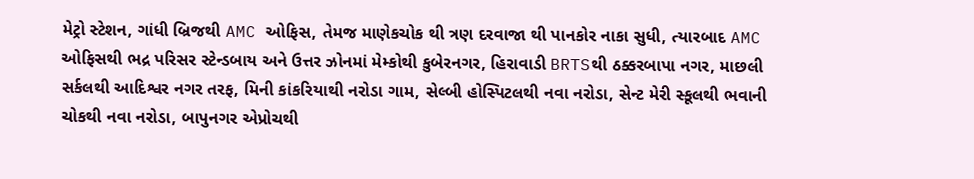મેટ્રો સ્ટેશન, ગાંધી બ્રિજથી AMC ઓફિસ, તેમજ માણેકચોક થી ત્રણ દરવાજા થી પાનકોર નાકા સુધી, ત્યારબાદ AMC ઓફિસથી ભદ્ર પરિસર સ્ટેન્ડબાય અને ઉત્તર ઝોનમાં મેમ્કોથી કુબેરનગર, હિરાવાડી BRTSથી ઠક્કરબાપા નગર, માછલી સર્કલથી આદિશ્વર નગર તરફ, મિની કાંકરિયાથી નરોડા ગામ, સેલ્બી હોસ્પિટલથી નવા નરોડા, સેન્ટ મેરી સ્કૂલથી ભવાની ચોકથી નવા નરોડા, બાપુનગર એપ્રોચથી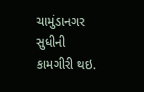ચામુંડાનગર સુધીની કામગીરી થઇ.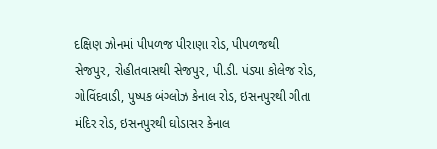દક્ષિણ ઝોનમાં પીપળજ પીરાણા રોડ, પીપળજથી સેજપુર, રોહીતવાસથી સેજપુર, પી.ડી. પંડ્યા કોલેજ રોડ, ગોવિંદવાડી, પુષ્પક બંગ્લોઝ કેનાલ રોડ, ઇસનપુરથી ગીતા મંદિર રોડ, ઇસનપુરથી ઘોડાસર કેનાલ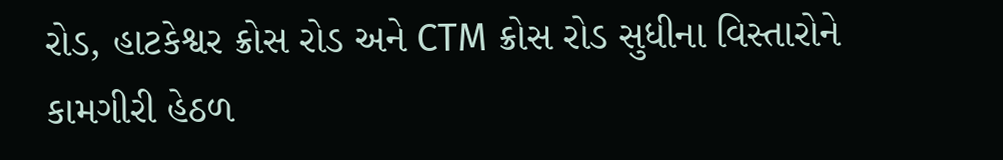રોડ, હાટકેશ્વર ક્રોસ રોડ અને CTM ક્રોસ રોડ સુધીના વિસ્તારોને કામગીરી હેઠળ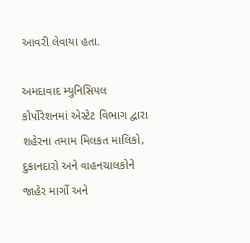આવરી લેવાયા હતા.

અમદાવાદ મ્યુનિસિપલ કોર્પોરેશનમાં એસ્ટેટ વિભાગ દ્વારા શહેરના તમામ મિલકત માલિકો, દુકાનદારો અને વાહનચાલકોને જાહેર માર્ગો અને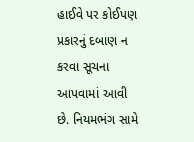હાઈવે પર કોઈપણ પ્રકારનું દબાણ ન કરવા સૂચના આપવામાં આવી છે. નિયમભંગ સામે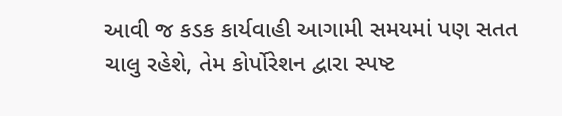આવી જ કડક કાર્યવાહી આગામી સમયમાં પણ સતત ચાલુ રહેશે, તેમ કોર્પોરેશન દ્વારા સ્પષ્ટ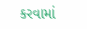કરવામાં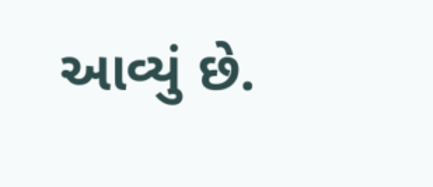આવ્યું છે.